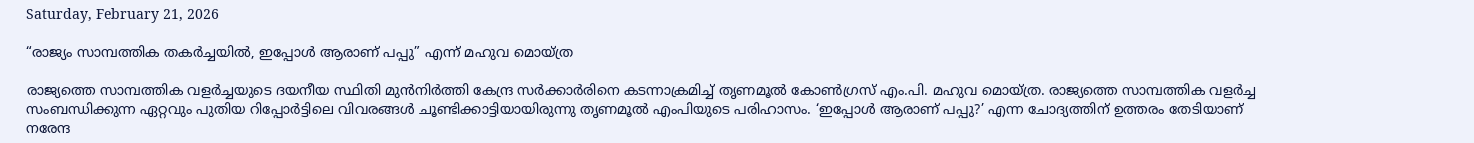Saturday, February 21, 2026

“രാജ്യം സാമ്പത്തിക തകർച്ചയിൽ, ഇപ്പോൾ ആരാണ് പപ്പു” എന്ന് മഹുവ മൊയ്ത്ര

രാജ്യത്തെ സാമ്പത്തിക വളർച്ചയുടെ ദയനീയ സ്ഥിതി മുൻനിർത്തി കേന്ദ്ര സർക്കാർരിനെ കടന്നാക്രമിച്ച് തൃണമൂല്‍ കോണ്‍ഗ്രസ് എം.പി. മഹുവ മൊയ്ത്ര. രാജ്യത്തെ സാമ്പത്തിക വളര്‍ച്ച സംബന്ധിക്കുന്ന ഏറ്റവും പുതിയ റിപ്പോര്‍ട്ടിലെ വിവരങ്ങള്‍ ചൂണ്ടിക്കാട്ടിയായിരുന്നു തൃണമൂല്‍ എംപിയുടെ പരിഹാസം. ‘ഇപ്പോള്‍ ആരാണ് പപ്പു?’ എന്ന ചോദ്യത്തിന് ഉത്തരം തേടിയാണ് നരേന്ദ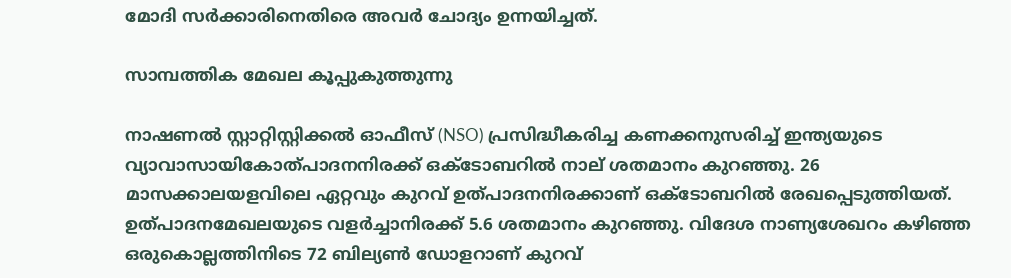മോദി സര്‍ക്കാരിനെതിരെ അവർ ചോദ്യം ഉന്നയിച്ചത്.

സാമ്പത്തിക മേഖല കൂപ്പുകുത്തുന്നു

നാഷണല്‍ സ്റ്റാറ്റിസ്റ്റിക്കല്‍ ഓഫീസ് (NSO) പ്രസിദ്ധീകരിച്ച കണക്കനുസരിച്ച് ഇന്ത്യയുടെ വ്യാവാസായികോത്പാദനനിരക്ക് ഒക്ടോബറില്‍ നാല് ശതമാനം കുറഞ്ഞു. 26 മാസക്കാലയളവിലെ ഏറ്റവും കുറവ് ഉത്പാദനനിരക്കാണ് ഒക്ടോബറില്‍ രേഖപ്പെടുത്തിയത്. ഉത്പാദനമേഖലയുടെ വളര്‍ച്ചാനിരക്ക് 5.6 ശതമാനം കുറഞ്ഞു. വിദേശ നാണ്യശേഖറം കഴിഞ്ഞ ഒരുകൊല്ലത്തിനിടെ 72 ബില്യണ്‍ ഡോളറാണ് കുറവ്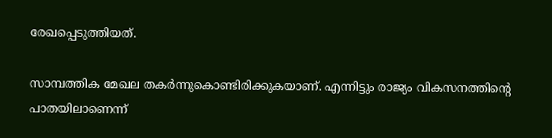രേഖപ്പെടുത്തിയത്.

സാമ്പത്തിക മേഖല തകര്‍ന്നുകൊണ്ടിരിക്കുകയാണ്. എന്നിട്ടും രാജ്യം വികസനത്തിന്റെ പാതയിലാണെന്ന്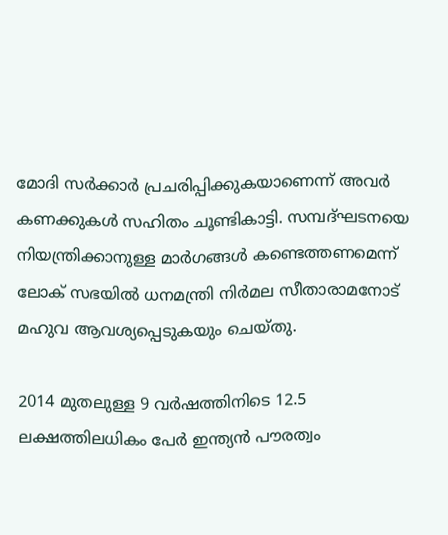മോദി സര്‍ക്കാര്‍ പ്രചരിപ്പിക്കുകയാണെന്ന് അവർ കണക്കുകൾ സഹിതം ചൂണ്ടികാട്ടി. സമ്പദ്ഘടനയെ നിയന്ത്രിക്കാനുള്ള മാര്‍ഗങ്ങള്‍ കണ്ടെത്തണമെന്ന് ലോക് സഭയിൽ ധനമന്ത്രി നിര്‍മല സീതാരാമനോട് മഹുവ ആവശ്യപ്പെടുകയും ചെയ്തു.

2014 മുതലുള്ള 9 വര്‍ഷത്തിനിടെ 12.5 ലക്ഷത്തിലധികം പേര്‍ ഇന്ത്യന്‍ പൗരത്വം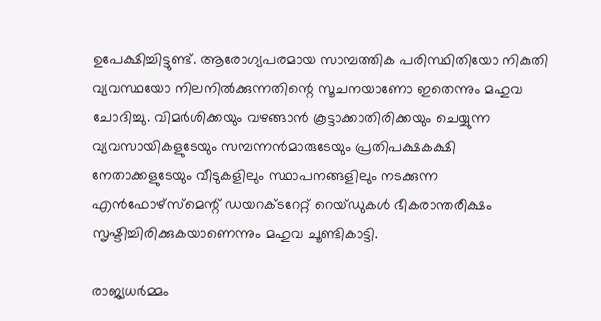ഉപേക്ഷിച്ചിട്ടുണ്ട്. ആരോഗ്യപരമായ സാമ്പത്തിക പരിസ്ഥിതിയോ നികുതി വ്യവസ്ഥയോ നിലനില്‍ക്കുന്നതിന്റെ സൂചനയാണോ ഇതെന്നും മഹുവ ചോദിച്ചു. വിമർശിക്കയും വഴങ്ങാൻ കൂട്ടാക്കാതിരിക്കയും ചെയ്യുന്ന വ്യവസായികളുടേയും സമ്പന്നന്‍മാരുടേയും പ്രതിപക്ഷകക്ഷി നേതാക്കളുടേയും വീടുകളിലും സ്ഥാപനങ്ങളിലും നടക്കുന്ന എന്‍ഫോഴ്‌സ്‌മെന്റ് ഡയറക്ടറേറ്റ് റെയ്ഡുകള്‍ ഭീകരാന്തരീക്ഷം സൃഷ്ടിച്ചിരിക്കുകയാണെന്നും മഹുവ ചൂണ്ടികാട്ടി.

രാജ്യധർമ്മം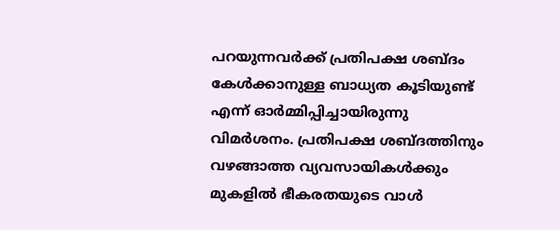പറയുന്നവർക്ക് പ്രതിപക്ഷ ശബ്ദം കേൾക്കാനുള്ള ബാധ്യത കൂടിയുണ്ട് എന്ന് ഓർമ്മിപ്പിച്ചായിരുന്നു വിമർശനം. പ്രതിപക്ഷ ശബ്ദത്തിനും വഴങ്ങാത്ത വ്യവസായികൾക്കും മുകളിൽ ഭീകരതയുടെ വാൾ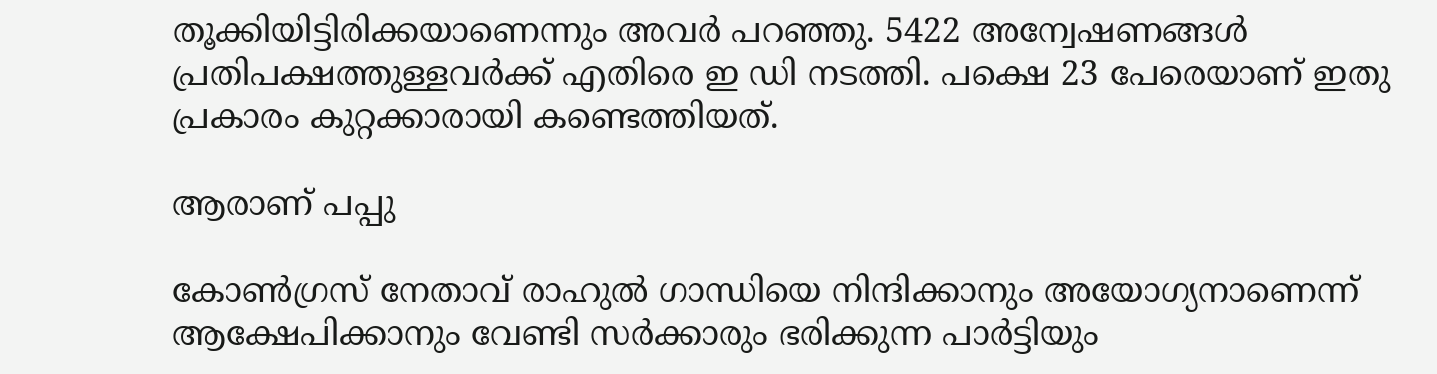തൂക്കിയിട്ടിരിക്കയാണെന്നും അവർ പറഞ്ഞു. 5422 അന്വേഷണങ്ങൾ പ്രതിപക്ഷത്തുള്ളവർക്ക് എതിരെ ഇ ഡി നടത്തി. പക്ഷെ 23 പേരെയാണ് ഇതു പ്രകാരം കുറ്റക്കാരായി കണ്ടെത്തിയത്.

ആരാണ് പപ്പു

കോണ്‍ഗ്രസ് നേതാവ് രാഹുല്‍ ഗാന്ധിയെ നിന്ദിക്കാനും അയോഗ്യനാണെന്ന് ആക്ഷേപിക്കാനും വേണ്ടി സര്‍ക്കാരും ഭരിക്കുന്ന പാര്‍ട്ടിയും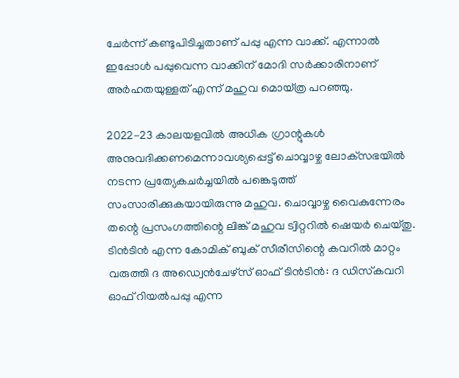ചേര്‍ന്ന് കണ്ടുപിടിച്ചതാണ് പപ്പു എന്ന വാക്ക്. എന്നാല്‍ ഇപ്പോള്‍ പപ്പുവെന്ന വാക്കിന് മോദി സര്‍ക്കാരിനാണ് അര്‍ഹതയുള്ളത് എന്ന് മഹുവ മൊയ്ത്ര പറഞ്ഞു.

2022-23 കാലയളവില്‍ അധിക ഗ്രാന്റുകള്‍ അനുവദിക്കണമെന്നാവശ്യപ്പെട്ട് ചൊവ്വാഴ്ച ലോക്‌സഭയില്‍ നടന്ന പ്രത്യേകചര്‍ച്ചയില്‍ പങ്കെടുത്ത് സംസാരിക്കുകയായിരുന്നു മഹുവ. ചൊവ്വാഴ്ച വൈകുന്നേരം തന്റെ പ്രസംഗത്തിന്റെ ലിങ്ക് മഹുവ ട്വിറ്ററില്‍ ഷെയര്‍ ചെയ്തു. ടിന്‍ടിന്‍ എന്ന കോമിക് ബുക് സീരീസിന്റെ കവറില്‍ മാറ്റം വരുത്തി ദ അഡ്വെന്‍ചേഴ്‌സ് ഓഫ് ടിന്‍ടിന്‍: ദ ഡിസ്‌കവറി ഓഫ് റിയല്‍പപ്പു എന്ന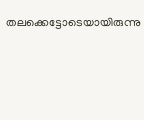തലക്കെട്ടോടെയായിരുന്നു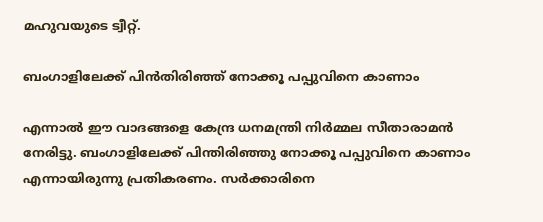മഹുവയുടെ ട്വീറ്റ്.

ബംഗാളിലേക്ക് പിൻതിരിഞ്ഞ് നോക്കൂ പപ്പുവിനെ കാണാം

എന്നാൽ ഈ വാദങ്ങളെ കേന്ദ്ര ധനമന്ത്രി നിർമ്മല സീതാരാമൻ നേരിട്ടു. ബംഗാളിലേക്ക് പിന്തിരിഞ്ഞു നോക്കൂ പപ്പുവിനെ കാണാം എന്നായിരുന്നു പ്രതികരണം. സർക്കാരിനെ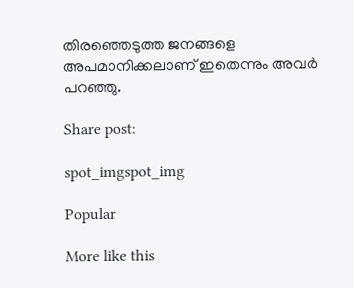തിരഞ്ഞെടുത്ത ജനങ്ങളെ അപമാനിക്കലാണ് ഇതെന്നും അവർ പറഞ്ഞു.

Share post:

spot_imgspot_img

Popular

More like this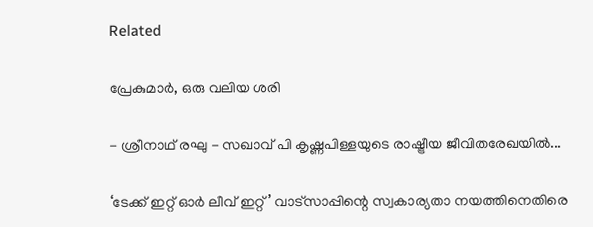Related

പ്രേകുമാർ, ഒരു വലിയ ശരി

- ശ്രീനാഥ് രഘു - സഖാവ് പി കൃഷ്ണപിള്ളയുടെ രാഷ്ട്രീയ ജീവിതരേഖയിൽ...

‘ടേക്ക് ഇറ്റ് ഓർ ലീവ് ഇറ്റ്’ വാട്സാപ്പിന്റെ സ്വകാര്യതാ നയത്തിനെതിരെ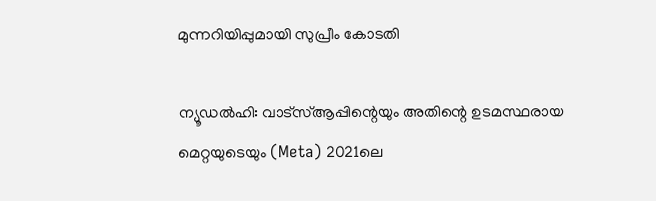മുന്നറിയിപ്പുമായി സുപ്രീം കോടതി

ന്യൂഡൽഹി: വാട്‌സ്ആപ്പിന്റെയും അതിന്റെ ഉടമസ്ഥരായ മെറ്റയുടെയും (Meta) 2021ലെ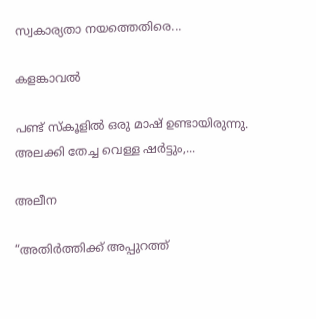സ്വകാര്യതാ നയത്തെതിരെ...

കളങ്കാവൽ

പണ്ട് സ്കൂളിൽ ഒരു മാഷ് ഉണ്ടായിരുന്നു. അലക്കി തേച്ച വെള്ള ഷർട്ടും,...

അലീന

“അതിര്‍ത്തിക്ക് അപ്പുറത്ത്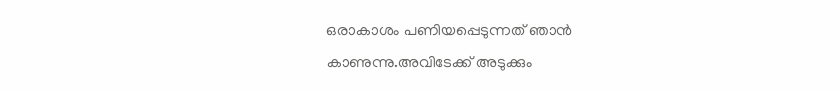ഒരാകാശം പണിയപ്പെടുന്നത് ഞാന്‍ കാണുന്നു.അവിടേക്ക് അടുക്കും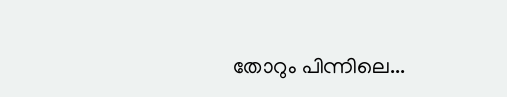തോറും പിന്നിലെ...